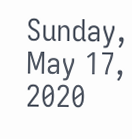Sunday, May 17, 2020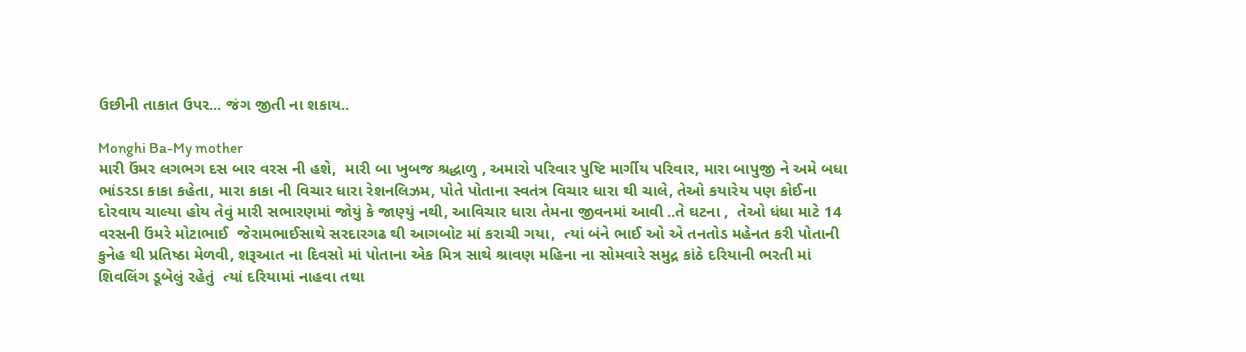ઉછીની તાકાત ઉપર... જંગ જીતી ના શકાય..

Monghi Ba-My mother
મારી ઉંમર લગભગ દસ બાર વરસ ની હશે,  મારી બા ખુબજ શ્રદ્ધાળુ , અમારો પરિવાર પુષ્ટિ માર્ગીય પરિવાર, મારા બાપુજી ને અમે બધા ભાંડરડા કાકા કહેતા, મારા કાકા ની વિચાર ધારા રેશનલિઝમ, પોતે પોતાના સ્વતંત્ર વિચાર ધારા થી ચાલે, તેઓ કયારેય પણ કોઈના દોરવાય ચાલ્યા હોય તેવું મારી સભારણમાં જોયું કે જાણ્યું નથી, આવિચાર ધારા તેમના જીવનમાં આવી ..તે ઘટના ,  તેઓ ધંધા માટે 14 વરસની ઉંમરે મોટાભાઈ  જેરામભાઈસાથે સરદારગઢ થી આગબોટ માં કરાચી ગયા,  ત્યાં બંને ભાઈ ઓ એ તનતોડ મહેનત કરી પોતાની કુનેહ થી પ્રતિષ્ઠા મેળવી, શરૂઆત ના દિવસો માં પોતાના એક મિત્ર સાથે શ્રાવણ મહિના ના સોમવારે સમુદ્ર કાંઠે દરિયાની ભરતી માં શિવલિંગ ડૂબેલું રહેતું  ત્યાં દરિયામાં નાહવા તથા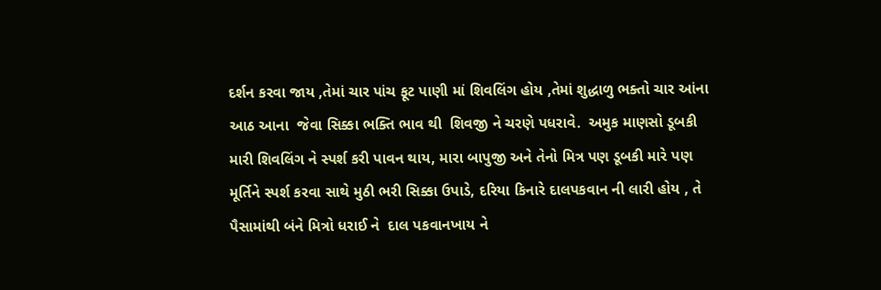દર્શન કરવા જાય ,તેમાં ચાર પાંચ ફૂટ પાણી માં શિવલિંગ હોય ,તેમાં શુદ્ધાળુ ભક્તો ચાર આંના આઠ આના  જેવા સિક્કા ભક્તિ ભાવ થી  શિવજી ને ચરણે પધરાવે.  અમુક માણસો ડૂબકી મારી શિવલિંગ ને સ્પર્શ કરી પાવન થાય, મારા બાપુજી અને તેનો મિત્ર પણ ડૂબકી મારે પણ મૂર્તિને સ્પર્શ કરવા સાથે મુઠી ભરી સિક્કા ઉપાડે, દરિયા કિનારે દાલપકવાન ની લારી હોય , તે પૈસામાંથી બંને મિત્રો ધરાઈ ને  દાલ પકવાનખાય ને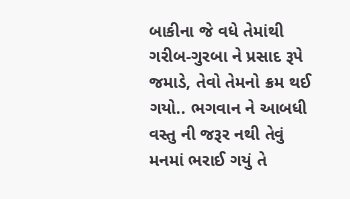બાકીના જે વધે તેમાંથી ગરીબ-ગુરબા ને પ્રસાદ રૂપે જમાડે, તેવો તેમનો ક્રમ થઈ ગયો.. ભગવાન ને આબધી વસ્તુ ની જરૂર નથી તેવું મનમાં ભરાઈ ગયું તે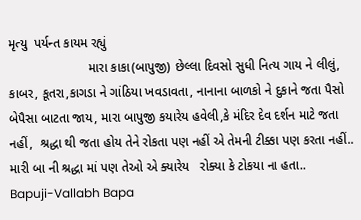મૃત્યુ  પર્યન્ત કાયમ રહ્યું
                      મારા કાકા(બાપુજી) છેલ્લા દિવસો સુધી નિત્ય ગાય ને લીલું, કાબર, કૂતરા,કાગડા ને ગાંઠિયા ખવડાવતા, નાનાના બાળકો ને દુકાને જતા પૈસો બેપૈસા બાટતા જાય, મારા બાપુજી કયારેય હવેલી,કે મંદિર દેવ દર્શન માટે જતા નહીં,  શ્રદ્ધા થી જતા હોય તેને રોકતા પણ નહીં એ તેમની ટીક્કા પણ કરતા નહીં.. મારી બા ની શ્રદ્ધા માં પણ તેઓ એ ક્યારેય   રોક્યા કે ટોકયા ના હતા..
Bapuji-Vallabh Bapa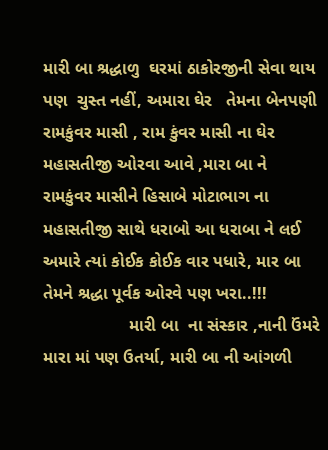મારી બા શ્રદ્ધાળુ  ઘરમાં ઠાકોરજીની સેવા થાય પણ  ચુસ્ત નહીં, અમારા ઘેર   તેમના બેનપણી રામકુંવર માસી , રામ કુંવર માસી ના ઘેર મહાસતીજી ઓરવા આવે ,મારા બા ને  રામકુંવર માસીને હિસાબે મોટાભાગ ના મહાસતીજી સાથે ધરાબો આ ધરાબા ને લઈ અમારે ત્યાં કોઈક કોઈક વાર પધારે, માર બા તેમને શ્રદ્ધા પૂર્વક ઓરવે પણ ખરા..!!!
                  મારી બા  ના સંસ્કાર ,નાની ઉંમરે મારા માં પણ ઉતર્યા, મારી બા ની આંગળી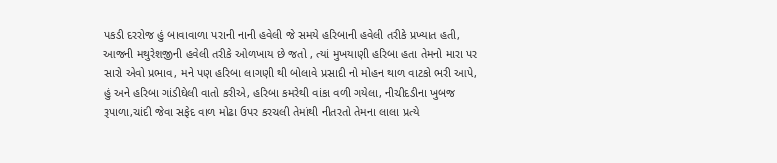પકડી દરરોજ હું બાવાવાળા પરાની નાની હવેલી જે સમયે હરિબાની હવેલી તરીકે પ્રખ્યાત હતી, આજની મથુરેશજીની હવેલી તરીકે ઓળખાય છે જતો , ત્યાં મુખયાણી હરિબા હતા તેમનો મારા પર સારો એવો પ્રભાવ, મને પણ હરિબા લાગણી થી બોલાવે પ્રસાદી નો મોહન થાળ વાટકો ભરી આપે, હું અને હરિબા ગાંડીઘેલી વાતો કરીએ, હરિબા કમરેથી વાંકા વળી ગયેલા, નીચીદડીના ખુબજ રૂપાળા,ચાંદી જેવા સફેદ વાળ મોઢા ઉપર કરચલી તેમાંથી નીતરતો તેમના લાલા પ્રત્યે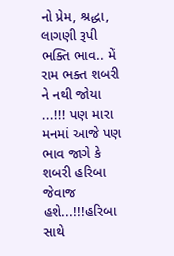નો પ્રેમ, શ્રદ્ધા, લાગણી રૂપી ભક્તિ ભાવ.. મેં રામ ભક્ત શબરી ને નથી જોયા ...!!! પણ મારા મનમાં આજે પણ ભાવ જાગે કે શબરી હરિબા જેવાજ હશે...!!!હરિબા સાથે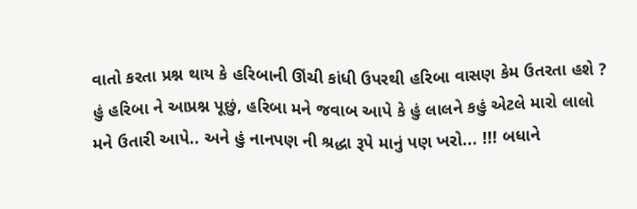વાતો કરતા પ્રશ્ન થાય કે હરિબાની ઊંચી કાંધી ઉપરથી હરિબા વાસણ કેમ ઉતરતા હશે ? હું હરિબા ને આપ્રશ્ન પૂછું, હરિબા મને જવાબ આપે કે હું લાલને કહું એટલે મારો લાલો મને ઉતારી આપે.. અને હું નાનપણ ની શ્રદ્ધા રૂપે માનું પણ ખરો... !!! બધાને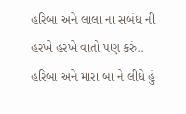હરિબા અને લાલા ના સબંધ ની હરખે હરખે વાતો પણ કરું.. હરિબા અને મારા બા ને લીધે હું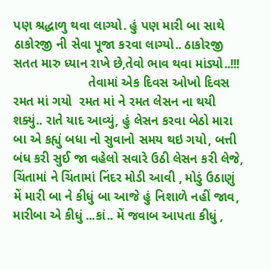પણ શ્રદ્ધાળુ થવા લાગ્યો. હું પણ મારી બા સાથે ઠાકોરજી ની સેવા પૂજા કરવા લાગ્યો.. ઠાકોરજી સતત મારુ ધ્યાન રાખે છે,તેવો ભાવ થવા માંડ્યો..!!!
                     તેવામાં એક દિવસ ઓખો દિવસ રમત માં ગયો  રમત માં ને રમત લેસન ના થયી શક્યું.. રાતે યાદ આવ્યું, હું લેસન કરવા બેઠો મારા બા એ કહ્યું બધા નો સુવાનો સમય થઇ ગયો, બત્તી બંધ કરી સુઈ જા વહેલો સવારે ઉઠી લેસન કરી લેજે, ચિંતામાં ને ચિંતામાં નિંદર મોડી આવી , મોડું ઉઠાણું મેં મારી બા ને કીધું બા આજે હું નિશાળે નહીં જાવ, મારીબા એ કીધું ...કાં.. મેં જવાબ આપતા કીધું ,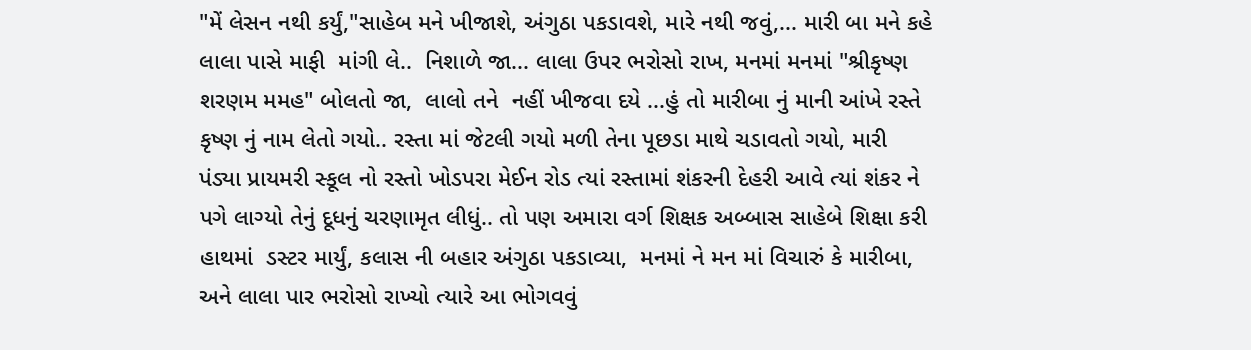"મેં લેસન નથી કર્યું,"સાહેબ મને ખીજાશે, અંગુઠા પકડાવશે, મારે નથી જવું,... મારી બા મને કહે લાલા પાસે માફી  માંગી લે..  નિશાળે જા... લાલા ઉપર ભરોસો રાખ, મનમાં મનમાં "શ્રીકૃષ્ણ શરણમ મમહ" બોલતો જા,  લાલો તને  નહીં ખીજવા દયે ...હું તો મારીબા નું માની આંખે રસ્તે કૃષ્ણ નું નામ લેતો ગયો.. રસ્તા માં જેટલી ગયો મળી તેના પૂછડા માથે ચડાવતો ગયો, મારી  પંડ્યા પ્રાયમરી સ્કૂલ નો રસ્તો ખોડપરા મેઈન રોડ ત્યાં રસ્તામાં શંકરની દેહરી આવે ત્યાં શંકર ને પગે લાગ્યો તેનું દૂધનું ચરણામૃત લીધું.. તો પણ અમારા વર્ગ શિક્ષક અબ્બાસ સાહેબે શિક્ષા કરી  હાથમાં  ડસ્ટર માર્યું, કલાસ ની બહાર અંગુઠા પકડાવ્યા,  મનમાં ને મન માં વિચારું કે મારીબા, અને લાલા પાર ભરોસો રાખ્યો ત્યારે આ ભોગવવું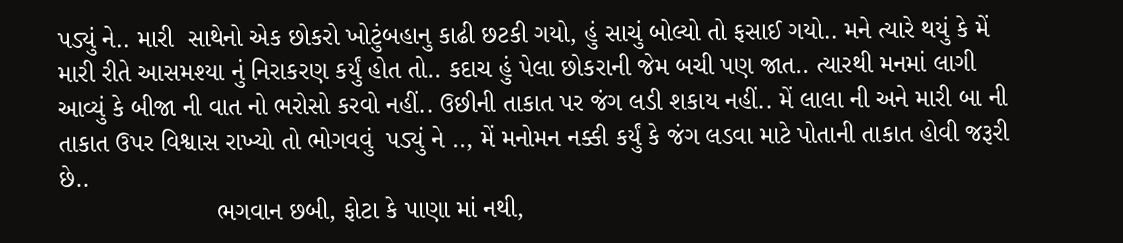પડ્યું ને.. મારી  સાથેનો એક છોકરો ખોટુંબહાનુ કાઢી છટકી ગયો, હું સાચું બોલ્યો તો ફસાઈ ગયો.. મને ત્યારે થયું કે મેં મારી રીતે આસમશ્યા નું નિરાકરણ કર્યું હોત તો.. કદાચ હું પેલા છોકરાની જેમ બચી પણ જાત.. ત્યારથી મનમાં લાગી આવ્યું કે બીજા ની વાત નો ભરોસો કરવો નહીં.. ઉછીની તાકાત પર જંગ લડી શકાય નહીં.. મેં લાલા ની અને મારી બા ની  તાકાત ઉપર વિશ્વાસ રાખ્યો તો ભોગવવું  પડ્યું ને .., મેં મનોમન નક્કી કર્યું કે જંગ લડવા માટે પોતાની તાકાત હોવી જરૂરી છે..
                      ભગવાન છબી, ફોટા કે પાણા માં નથી,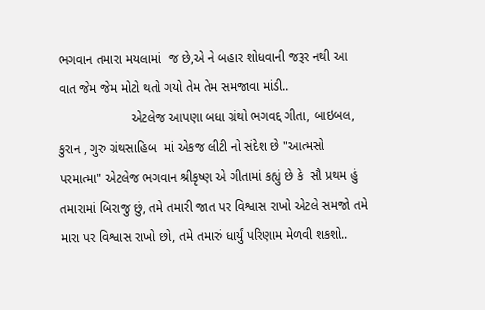ભગવાન તમારા મયલામાં  જ છે,એ ને બહાર શોધવાની જરૂર નથી આ વાત જેમ જેમ મોટો થતો ગયો તેમ તેમ સમજાવા માંડી..
                    એટલેજ આપણા બધા ગ્રંથો ભગવદ્દ ગીતા, બાઇબલ, કુરાન , ગુરુ ગ્રંથસાહિબ  માં એકજ લીટી નો સંદેશ છે "આત્મસો પરમાત્મા" એટલેજ ભગવાન શ્રીકૃષ્ણ એ ગીતામાં કહ્યું છે કે  સૌ પ્રથમ હું તમારામાં બિરાજુ છું, તમે તમારી જાત પર વિશ્વાસ રાખો એટલે સમજો તમે મારા પર વિશ્વાસ રાખો છો, તમે તમારું ધાર્યું પરિણામ મેળવી શકશો..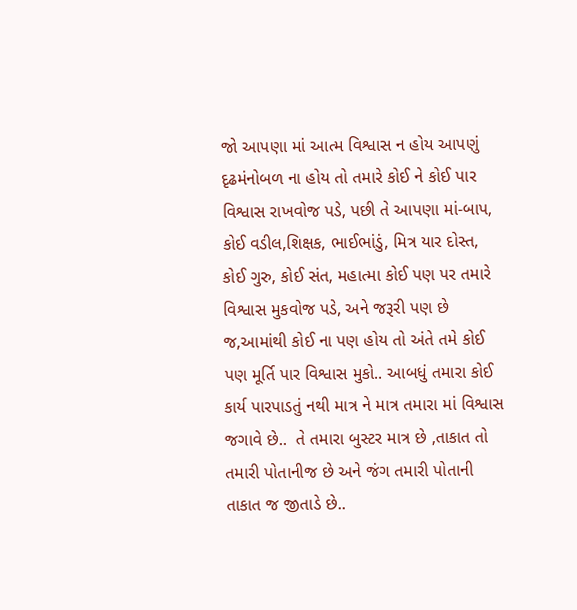જો આપણા માં આત્મ વિશ્વાસ ન હોય આપણું દૃઢમંનોબળ ના હોય તો તમારે કોઈ ને કોઈ પાર વિશ્વાસ રાખવોજ પડે, પછી તે આપણા માં-બાપ, કોઈ વડીલ,શિક્ષક, ભાઈભાંડું, મિત્ર યાર દોસ્ત, કોઈ ગુરુ, કોઈ સંત, મહાત્મા કોઈ પણ પર તમારે વિશ્વાસ મુકવોજ પડે, અને જરૂરી પણ છે જ,આમાંથી કોઈ ના પણ હોય તો અંતે તમે કોઈ પણ મૂર્તિ પાર વિશ્વાસ મુકો.. આબધું તમારા કોઈ કાર્ય પારપાડતું નથી માત્ર ને માત્ર તમારા માં વિશ્વાસ જગાવે છે..  તે તમારા બુસ્ટર માત્ર છે ,તાકાત તો તમારી પોતાનીજ છે અને જંગ તમારી પોતાની તાકાત જ જીતાડે છે..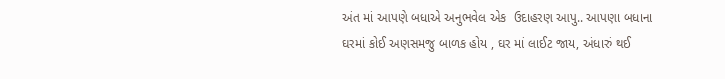અંત માં આપણે બધાએ અનુભવેલ એક  ઉદાહરણ આપુ.. આપણા બધાના ઘરમાં કોઈ અણસમજુ બાળક હોય , ઘર માં લાઈટ જાય, અંધારું થઈ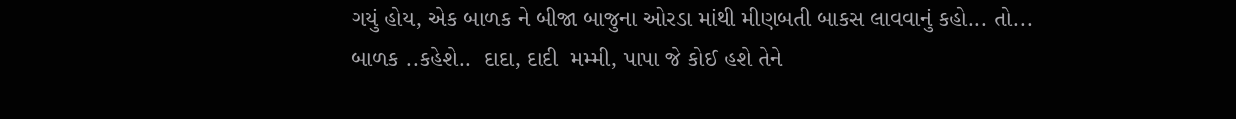ગયું હોય, એક બાળક ને બીજા બાજુના ઓરડા માંથી મીણબતી બાકસ લાવવાનું કહો... તો... બાળક ..કહેશે..  દાદા, દાદી  મમ્મી, પાપા જે કોઈ હશે તેને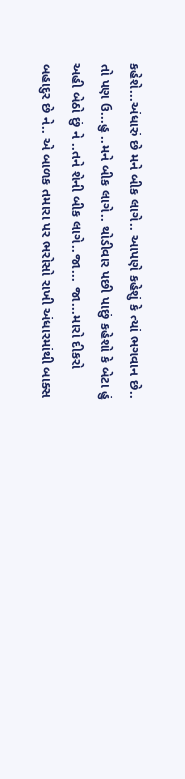કહેશે...અંધારું છે મને બીક લાગે.. આપણે કહેશું કે ત્યાં ભગવાન છે.. તો પણ ઉ...હુ ..મને બીક લાગે.. થોડીવાર પછી પાછું કહેશો કે બેટા હું અહી બેઠો છું ને ..તને શેની બીક લાગે..જા... જા...મારો દીકરો બહાદુર છે ને.. એ બાળક તમારા પર ભરોસો રાખી અંધારમાંથી બાક્સ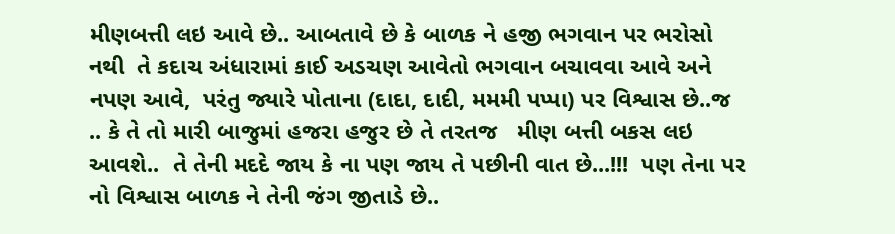મીણબત્તી લઇ આવે છે.. આબતાવે છે કે બાળક ને હજી ભગવાન પર ભરોસો નથી  તે કદાચ અંધારામાં કાઈ અડચણ આવેતો ભગવાન બચાવવા આવે અને નપણ આવે,  પરંતુ જ્યારે પોતાના (દાદા, દાદી, મમમી પપ્પા) પર વિશ્વાસ છે..જ  .. કે તે તો મારી બાજુમાં હજરા હજુર છે તે તરતજ   મીણ બત્તી બકસ લઇ આવશે..  તે તેની મદદે જાય કે ના પણ જાય તે પછીની વાત છે...!!!  પણ તેના પર નો વિશ્વાસ બાળક ને તેની જંગ જીતાડે છે..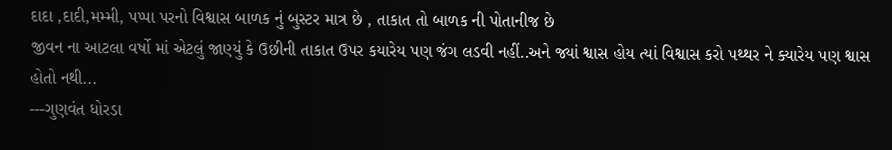દાદા ,દાદી,મમ્મી, પપ્પા પરનો વિશ્વાસ બાળક નું બુસ્ટર માત્ર છે , તાકાત તો બાળક ની પોતાનીજ છે
જીવન ના આટલા વર્ષો માં એટલું જાણ્યું કે ઉછીની તાકાત ઉપર કયારેય પણ જંગ લડવી નહીં..અને જ્યાં શ્વાસ હોય ત્યાં વિશ્વાસ કરો પથ્થર ને ક્યારેય પણ શ્વાસ હોતો નથી...
---ગુણવંત ધોરડા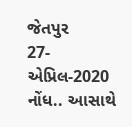જેતપુર
27-એપ્રિલ-2020
નોંધ.. આસાથે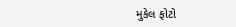મુકેલ ફોટો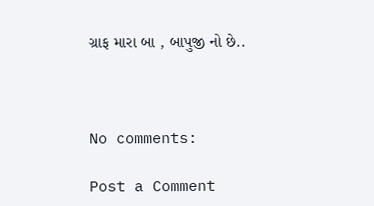ગ્રાફ મારા બા , બાપુજી નો છે..



No comments:

Post a Comment